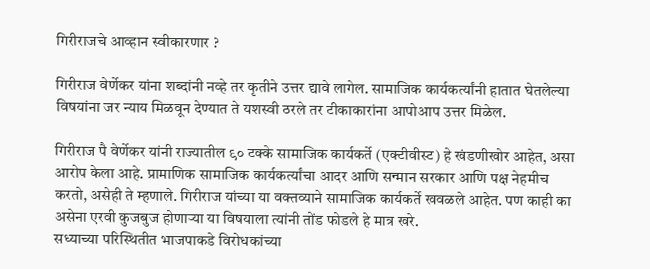गिरीराजचे आव्हान स्वीकारणार ?

गिरीराज वेर्णेकर यांना शब्दांनी नव्हे तर कृतीने उत्तर द्यावे लागेल. सामाजिक कार्यकर्त्यांनी हातात घेतलेल्या विषयांना जर न्याय मिळवून देण्यात ते यशस्वी ठरले तर टीकाकारांना आपोआप उत्तर मिळेल.

गिरीराज पै वेर्णेकर यांनी राज्यातील ९० टक्के सामाजिक कार्यकर्ते (एक्टीवीस्ट) हे खंडणीखोर आहेत, असा आरोप केला आहे. प्रामाणिक सामाजिक कार्यकर्त्यांचा आदर आणि सन्मान सरकार आणि पक्ष नेहमीच करतो, असेही ते म्हणाले. गिरीराज यांच्या या वक्तव्याने सामाजिक कार्यकर्ते खवळले आहेत. पण काही का असेना एरवी कुजबुज होणाऱ्या या विषयाला त्यांनी तोंड फोडले हे मात्र खरे.
सध्याच्या परिस्थितीत भाजपाकडे विरोधकांच्या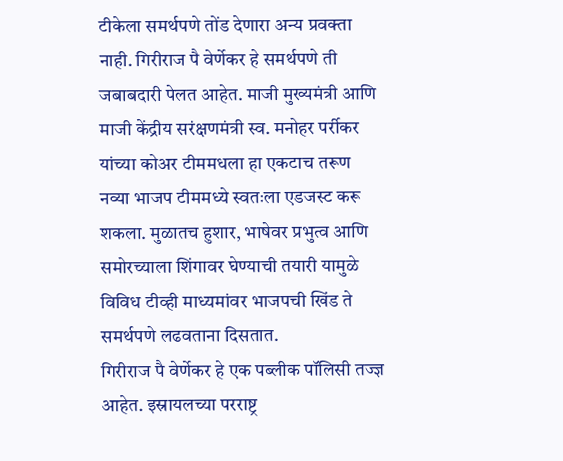टीकेला समर्थपणे तोंड देणारा अन्य प्रवक्ता नाही. गिरीराज पै वेर्णेकर हे समर्थपणे ती जबाबदारी पेलत आहेत. माजी मुख्यमंत्री आणि माजी केंद्रीय सरंक्षणमंत्री स्व. मनोहर पर्रीकर यांच्या कोअर टीममधला हा एकटाच तरूण नव्या भाजप टीममध्ये स्वतःला एडजस्ट करू शकला. मुळातच हुशार, भाषेवर प्रभुत्व आणि समोरच्याला शिंगावर घेण्याची तयारी यामुळे विविध टीव्ही माध्यमांवर भाजपची खिंड ते समर्थपणे लढवताना दिसतात.
गिरीराज पै वेर्णेकर हे एक पब्लीक पॉलिसी तज्ज्ञ आहेत. इस्रायलच्या परराष्ट्र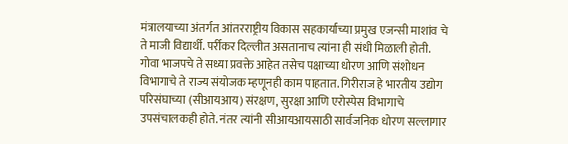मंत्रालयाच्या अंतर्गत आंतरराष्ट्रीय विकास सहकार्याच्या प्रमुख एजन्सी माशांव चे ते माजी विद्यार्थी. पर्रीकर दिल्लीत असतानाच त्यांना ही संधी मिळाली होती. गोवा भाजपचे ते सध्या प्रवक्ते आहेत तसेच पक्षाच्या धोरण आणि संशोधन विभागाचे ते राज्य संयोजक म्हणूनही काम पाहतात. गिरीराज हे भारतीय उद्योग परिसंघाच्या (सीआयआय) संरक्षण, सुरक्षा आणि एरोस्पेस विभागाचे उपसंचालकही होते. नंतर त्यांनी सीआयआयसाठी सार्वजनिक धोरण सल्लागार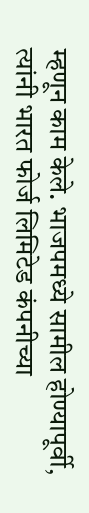म्हणून काम केले. भाजपमध्ये सामील होण्यापूर्वी, त्यांनी भारत फोर्ज लिमिटेड कंपनीच्या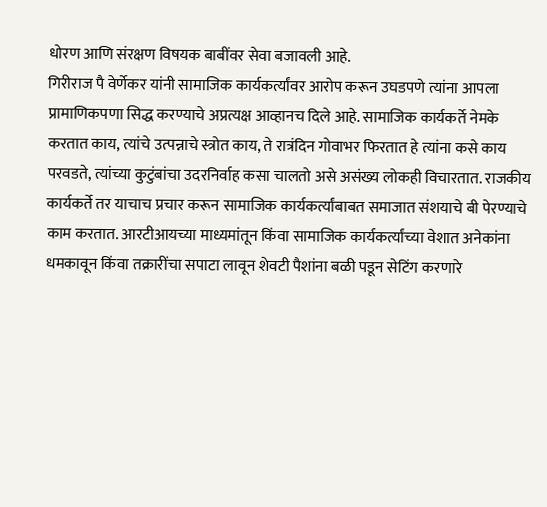धोरण आणि संरक्षण विषयक बाबींवर सेवा बजावली आहे.
गिरीराज पै वेर्णेकर यांनी सामाजिक कार्यकर्त्यांवर आरोप करून उघडपणे त्यांना आपला प्रामाणिकपणा सिद्ध करण्याचे अप्रत्यक्ष आव्हानच दिले आहे. सामाजिक कार्यकर्ते नेमके करतात काय, त्यांचे उत्पन्नाचे स्त्रोत काय, ते रात्रंदिन गोवाभर फिरतात हे त्यांना कसे काय परवडते, त्यांच्या कुटुंबांचा उदरनिर्वाह कसा चालतो असे असंख्य लोकही विचारतात. राजकीय कार्यकर्ते तर याचाच प्रचार करून सामाजिक कार्यकर्त्यांबाबत समाजात संशयाचे बी पेरण्याचे काम करतात. आरटीआयच्या माध्यमांतून किंवा सामाजिक कार्यकर्त्यांच्या वेशात अनेकांना धमकावून किंवा तक्रारींचा सपाटा लावून शेवटी पैशांना बळी पडून सेटिंग करणारे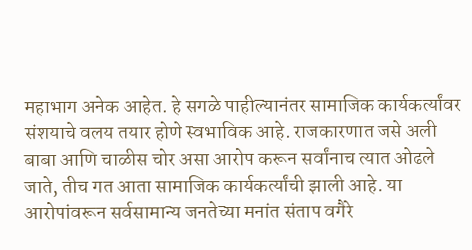महाभाग अनेक आहेत. हे सगळे पाहील्यानंतर सामाजिक कार्यकर्त्यांवर संशयाचे वलय तयार होणे स्वभाविक आहे. राजकारणात जसे अली बाबा आणि चाळीस चोर असा आरोप करून सर्वांनाच त्यात ओढले जाते, तीच गत आता सामाजिक कार्यकर्त्यांची झाली आहे. या आरोपांवरून सर्वसामान्य जनतेच्या मनांत संताप वगैरे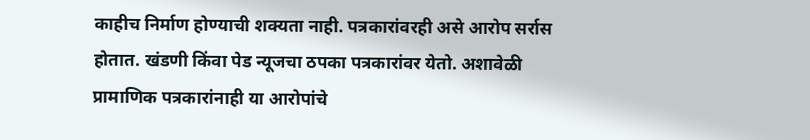काहीच निर्माण होण्याची शक्यता नाही. पत्रकारांवरही असे आरोप सर्रास होतात. खंडणी किंवा पेड न्यूजचा ठपका पत्रकारांवर येतो. अशावेळी प्रामाणिक पत्रकारांनाही या आरोपांचे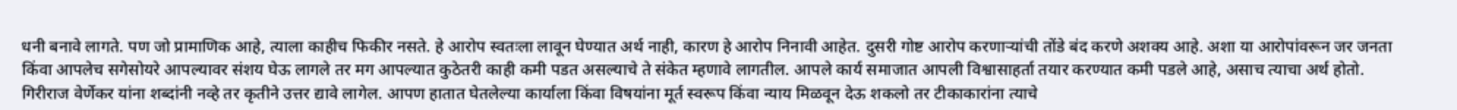धनी बनावे लागते. पण जो प्रामाणिक आहे, त्याला काहीच फिकीर नसते. हे आरोप स्वतःला लावून घेण्यात अर्थ नाही, कारण हे आरोप निनावी आहेत. दुसरी गोष्ट आरोप करणाऱ्यांची तोंडे बंद करणे अशक्य आहे. अशा या आरोपांवरून जर जनता किंवा आपलेच सगेसोयरे आपल्यावर संशय घेऊ लागले तर मग आपल्यात कुठेतरी काही कमी पडत असल्याचे ते संकेत म्हणावे लागतील. आपले कार्य समाजात आपली विश्वासाहर्ता तयार करण्यात कमी पडले आहे, असाच त्याचा अर्थ होतो.
गिरीराज वेर्णेकर यांना शब्दांनी नव्हे तर कृतीने उत्तर द्यावे लागेल. आपण हातात घेतलेल्या कार्याला किंवा विषयांना मूर्त स्वरूप किंवा न्याय मिळवून देऊ शकलो तर टीकाकारांना त्याचे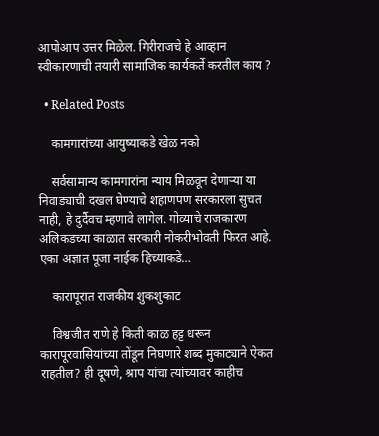आपोआप उत्तर मिळेल. गिरीराजचे हे आव्हान स्वीकारणाची तयारी सामाजिक कार्यकर्ते करतील काय ?

  • Related Posts

    कामगारांच्या आयुष्याकडे खेळ नको

    सर्वसामान्य कामगारांना न्याय मिळवून देणाऱ्या या निवाड्याची दखल घेण्याचे शहाणपण सरकारला सुचत नाही, हे दुर्दैवच म्हणावे लागेल. गोव्याचे राजकारण अलिकडच्या काळात सरकारी नोकरीभोवती फिरत आहे. एका अज्ञात पूजा नाईक हिच्याकडे…

    कारापूरात राजकीय शुकशुकाट

    विश्वजीत राणे हे किती काळ हट्ट धरून कारापूरवासियांच्या तोंडून निघणारे शब्द मुकाट्याने ऐकत राहतील? ही दूषणे, श्राप यांचा त्यांच्यावर काहीच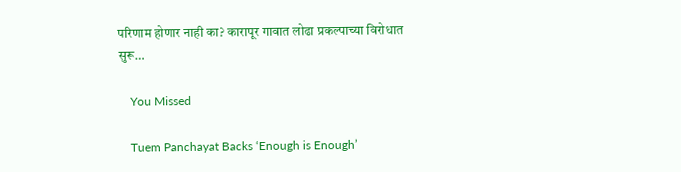परिणाम होणार नाही का? कारापूर गावात लोढा प्रकल्पाच्या विरोधात सुरू…

    You Missed

    Tuem Panchayat Backs ‘Enough is Enough’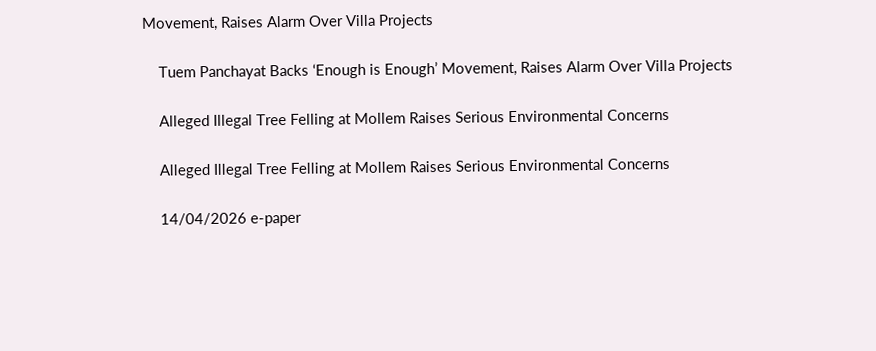Movement, Raises Alarm Over Villa Projects

    Tuem Panchayat Backs ‘Enough is Enough’ Movement, Raises Alarm Over Villa Projects

    Alleged Illegal Tree Felling at Mollem Raises Serious Environmental Concerns

    Alleged Illegal Tree Felling at Mollem Raises Serious Environmental Concerns

    14/04/2026 e-paper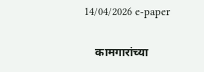14/04/2026 e-paper

    कामगारांच्या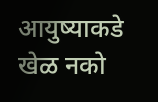आयुष्याकडे खेळ नको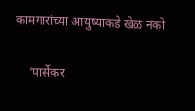कामगारांच्या आयुष्याकडे खेळ नको

    ‘पार्सेकर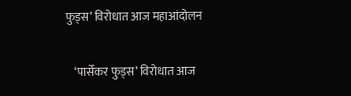फुड्स’ विरोधात आज महाआंदोलन

    ‘पार्सेकर फुड्स’ विरोधात आज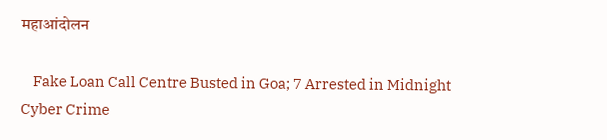महाआंदोलन

    Fake Loan Call Centre Busted in Goa; 7 Arrested in Midnight Cyber Crime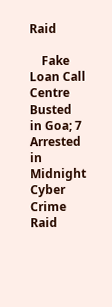Raid

    Fake Loan Call Centre Busted in Goa; 7 Arrested in Midnight Cyber Crime Raid